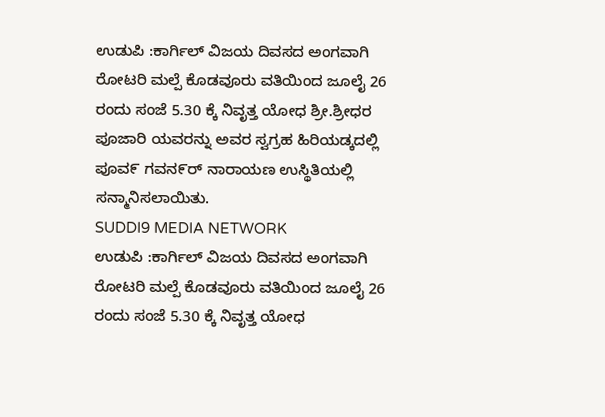ಉಡುಪಿ :ಕಾರ್ಗಿಲ್ ವಿಜಯ ದಿವಸದ ಅಂಗವಾಗಿ ರೋಟರಿ ಮಲ್ಪೆ ಕೊಡವೂರು ವತಿಯಿಂದ ಜೂಲೈ 26 ರಂದು ಸಂಜೆ 5.30 ಕ್ಕೆ ನಿವೃತ್ತ ಯೋಧ ಶ್ರೀ.ಶ್ರೀಧರ ಪೂಜಾರಿ ಯವರನ್ನು ಅವರ ಸ್ವಗ್ರಹ ಹಿರಿಯಡ್ಕದಲ್ಲಿ ಪೂವ೯ ಗವನ೯ರ್ ನಾರಾಯಣ ಉಸ್ಥಿತಿಯಲ್ಲಿ ಸನ್ಮಾನಿಸಲಾಯಿತು.
SUDDI9 MEDIA NETWORK
ಉಡುಪಿ :ಕಾರ್ಗಿಲ್ ವಿಜಯ ದಿವಸದ ಅಂಗವಾಗಿ ರೋಟರಿ ಮಲ್ಪೆ ಕೊಡವೂರು ವತಿಯಿಂದ ಜೂಲೈ 26 ರಂದು ಸಂಜೆ 5.30 ಕ್ಕೆ ನಿವೃತ್ತ ಯೋಧ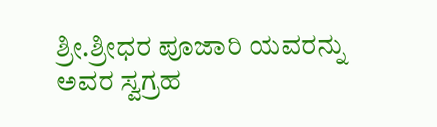ಶ್ರೀ.ಶ್ರೀಧರ ಪೂಜಾರಿ ಯವರನ್ನು ಅವರ ಸ್ವಗ್ರಹ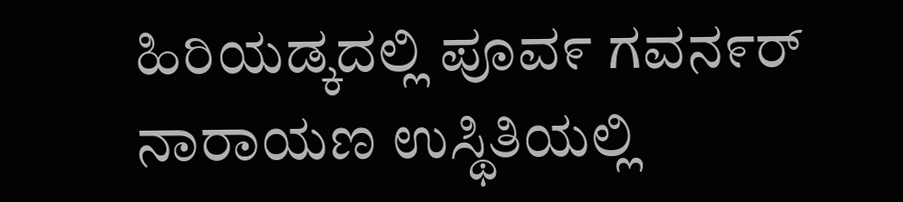ಹಿರಿಯಡ್ಕದಲ್ಲಿ ಪೂವ೯ ಗವನ೯ರ್ ನಾರಾಯಣ ಉಸ್ಥಿತಿಯಲ್ಲಿ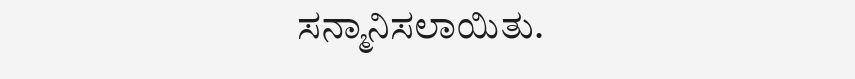ಸನ್ಮಾನಿಸಲಾಯಿತು.